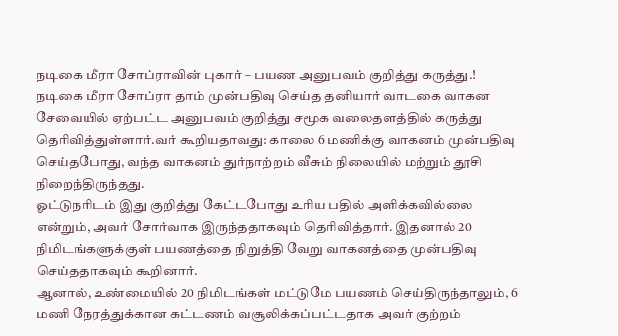நடிகை மீரா சோப்ராவின் புகார் – பயண அனுபவம் குறித்து கருத்து.!
நடிகை மீரா சோப்ரா தாம் முன்பதிவு செய்த தனியார் வாடகை வாகன சேவையில் ஏற்பட்ட அனுபவம் குறித்து சமூக வலைதளத்தில் கருத்து தெரிவித்துள்ளார்.வர் கூறியதாவது: காலை 6 மணிக்கு வாகனம் முன்பதிவு செய்தபோது, வந்த வாகனம் துர்நாற்றம் வீசும் நிலையில் மற்றும் தூசி நிறைந்திருந்தது.
ஓட்டுநரிடம் இது குறித்து கேட்டபோது உரிய பதில் அளிக்கவில்லை என்றும், அவர் சோர்வாக இருந்ததாகவும் தெரிவித்தார். இதனால் 20 நிமிடங்களுக்குள் பயணத்தை நிறுத்தி வேறு வாகனத்தை முன்பதிவு செய்ததாகவும் கூறினார்.
ஆனால், உண்மையில் 20 நிமிடங்கள் மட்டுமே பயணம் செய்திருந்தாலும், 6 மணி நேரத்துக்கான கட்டணம் வசூலிக்கப்பட்டதாக அவர் குற்றம்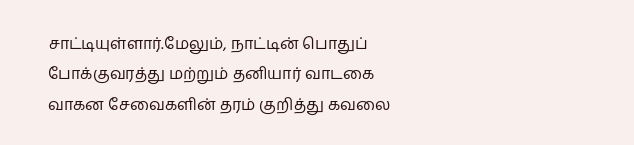சாட்டியுள்ளார்.மேலும், நாட்டின் பொதுப் போக்குவரத்து மற்றும் தனியார் வாடகை வாகன சேவைகளின் தரம் குறித்து கவலை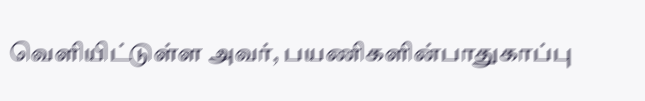வெளியிட்டுள்ள அவர், பயணிகளின்பாதுகாப்பு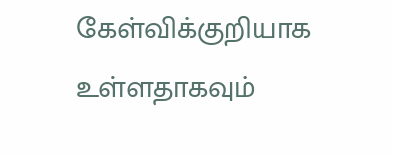கேள்விக்குறியாக உள்ளதாகவும்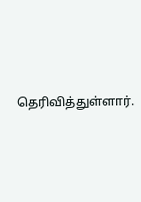தெரிவித்துள்ளார்.